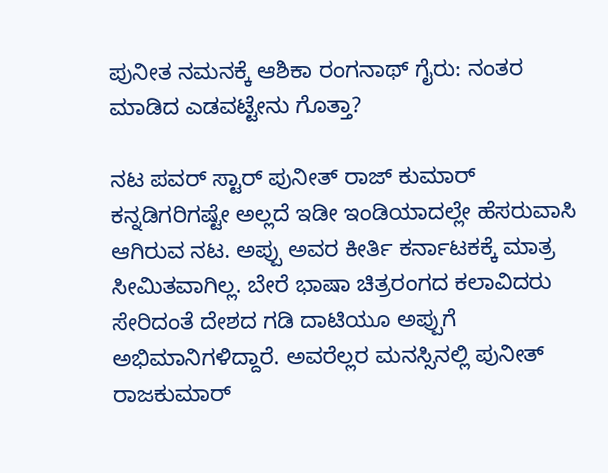ಪುನೀತ ನಮನಕ್ಕೆ ಆಶಿಕಾ ರಂಗನಾಥ್ ಗೈರು: ನಂತರ ಮಾಡಿದ ಎಡವಟ್ಟೇನು ಗೊತ್ತಾ?

ನಟ ಪವರ್ ಸ್ಟಾರ್ ಪುನೀತ್ ರಾಜ್ ಕುಮಾರ್ ಕನ್ನಡಿಗರಿಗಷ್ಟೇ ಅಲ್ಲದೆ ಇಡೀ ಇಂಡಿಯಾದಲ್ಲೇ ಹೆಸರುವಾಸಿ ಆಗಿರುವ ನಟ. ಅಪ್ಪು ಅವರ ಕೀರ್ತಿ ಕರ್ನಾಟಕಕ್ಕೆ ಮಾತ್ರ ಸೀಮಿತವಾಗಿಲ್ಲ. ಬೇರೆ ಭಾಷಾ ಚಿತ್ರರಂಗದ ಕಲಾವಿದರು ಸೇರಿದಂತೆ ದೇಶದ ಗಡಿ ದಾಟಿಯೂ ಅಪ್ಪುಗೆ ಅಭಿಮಾನಿಗಳಿದ್ದಾರೆ. ಅವರೆಲ್ಲರ ಮನಸ್ಸಿನಲ್ಲಿ ಪುನೀತ್ ರಾಜಕುಮಾರ್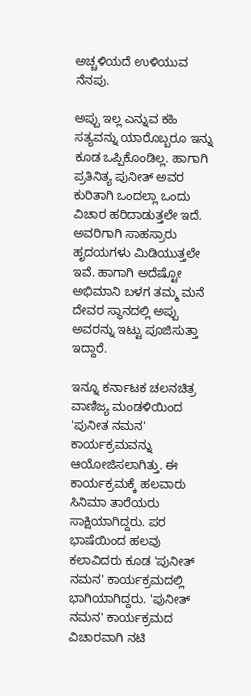ಅಚ್ಚಳಿಯದೆ ಉಳಿಯುವ ನೆನಪು.

ಅಪ್ಪು ಇಲ್ಲ ಎನ್ನುವ ಕಹಿ ಸತ್ಯವನ್ನು ಯಾರೊಬ್ಬರೂ ಇನ್ನು ಕೂಡ ಒಪ್ಪಿಕೊಂಡಿಲ್ಲ. ಹಾಗಾಗಿ ಪ್ರತಿನಿತ್ಯ ಪುನೀತ್ ಅವರ ಕುರಿತಾಗಿ ಒಂದಲ್ಲಾ ಒಂದು ವಿಚಾರ ಹರಿದಾಡುತ್ತಲೇ ಇದೆ. ಅವರಿಗಾಗಿ ಸಾಹಸ್ರಾರು ಹೃದಯಗಳು ಮಿಡಿಯುತ್ತಲೇ ಇವೆ. ಹಾಗಾಗಿ ಅದೆಷ್ಟೋ ಅಭಿಮಾನಿ ಬಳಗ ತಮ್ಮ ಮನೆ ದೇವರ ಸ್ಥಾನದಲ್ಲಿ ಅಪ್ಪು ಅವರನ್ನು ಇಟ್ಟು ಪೂಜಿಸುತ್ತಾ ಇದ್ದಾರೆ.

ಇನ್ನೂ ಕರ್ನಾಟಕ ಚಲನಚಿತ್ರ ವಾಣಿಜ್ಯ ಮಂಡಳಿಯಿಂದ 'ಪುನೀತ ನಮನ' ಕಾರ್ಯಕ್ರಮವನ್ನು ಆಯೋಜಿಸಲಾಗಿತ್ತು. ಈ ಕಾರ್ಯಕ್ರಮಕ್ಕೆ ಹಲವಾರು ಸಿನಿಮಾ ತಾರೆಯರು ಸಾಕ್ಷಿಯಾಗಿದ್ದರು. ಪರ ಭಾಷೆಯಿಂದ ಹಲವು ಕಲಾವಿದರು ಕೂಡ 'ಪುನೀತ್ ನಮನ' ಕಾರ್ಯಕ್ರಮದಲ್ಲಿ ಭಾಗಿಯಾಗಿದ್ದರು. 'ಪುನೀತ್ ನಮನ' ಕಾರ್ಯಕ್ರಮದ ವಿಚಾರವಾಗಿ ನಟಿ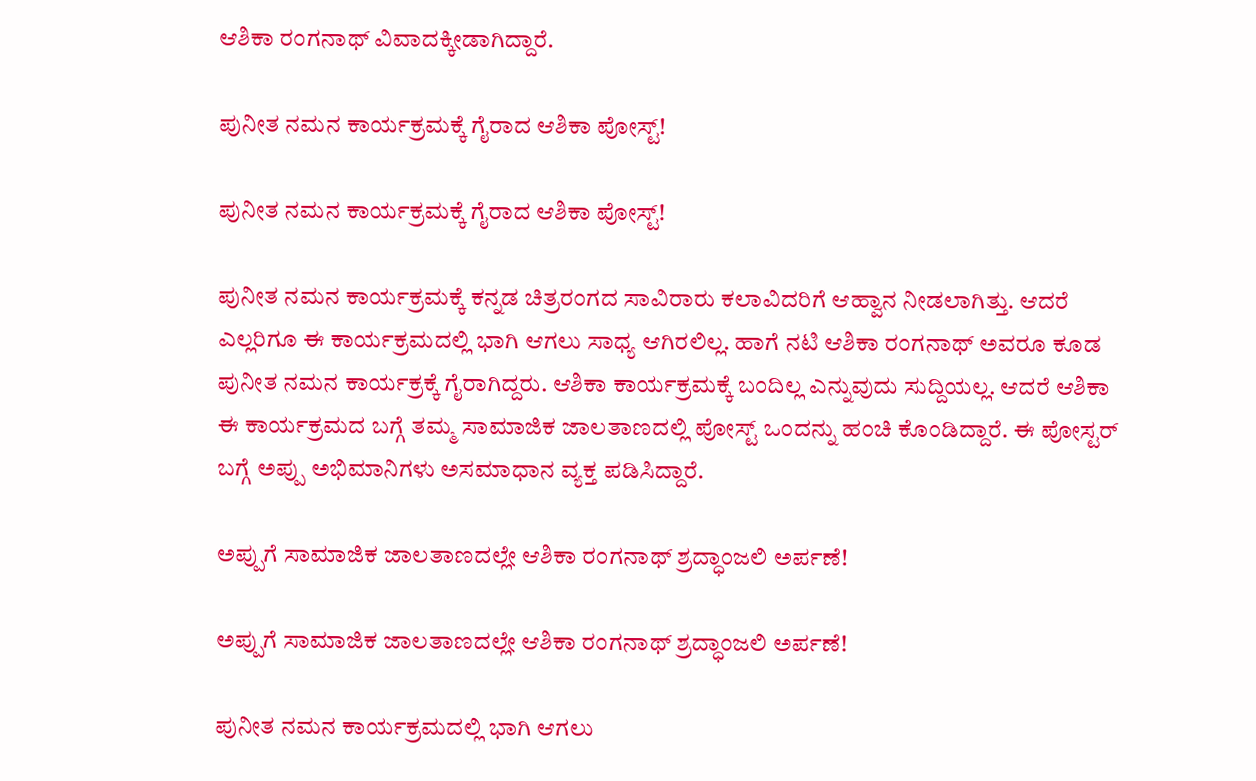ಆಶಿಕಾ ರಂಗನಾಥ್ ವಿವಾದಕ್ಕೀಡಾಗಿದ್ದಾರೆ.

ಪುನೀತ ನಮನ ಕಾರ್ಯಕ್ರಮಕ್ಕೆ ಗೈರಾದ ಆಶಿಕಾ ಪೋಸ್ಟ್!

ಪುನೀತ ನಮನ ಕಾರ್ಯಕ್ರಮಕ್ಕೆ ಗೈರಾದ ಆಶಿಕಾ ಪೋಸ್ಟ್!

ಪುನೀತ ನಮನ ಕಾರ್ಯಕ್ರಮಕ್ಕೆ ಕನ್ನಡ ಚಿತ್ರರಂಗದ ಸಾವಿರಾರು ಕಲಾವಿದರಿಗೆ ಆಹ್ವಾನ ನೀಡಲಾಗಿತ್ತು. ಆದರೆ ಎಲ್ಲರಿಗೂ ಈ ಕಾರ್ಯಕ್ರಮದಲ್ಲಿ ಭಾಗಿ ಆಗಲು ಸಾಧ್ಯ ಆಗಿರಲಿಲ್ಲ. ಹಾಗೆ ನಟಿ ಆಶಿಕಾ ರಂಗನಾಥ್‌ ಅವರೂ ಕೂಡ ಪುನೀತ ನಮನ ಕಾರ್ಯಕ್ರಕ್ಕೆ ಗೈರಾಗಿದ್ದರು. ಆಶಿಕಾ ಕಾರ್ಯಕ್ರಮಕ್ಕೆ ಬಂದಿಲ್ಲ ಎನ್ನುವುದು ಸುದ್ದಿಯಲ್ಲ. ಆದರೆ ಆಶಿಕಾ ಈ ಕಾರ್ಯಕ್ರಮದ ಬಗ್ಗೆ ತಮ್ಮ ಸಾಮಾಜಿಕ ಜಾಲತಾಣದಲ್ಲಿ ಪೋಸ್ಟ್‌ ಒಂದನ್ನು ಹಂಚಿ ಕೊಂಡಿದ್ದಾರೆ. ಈ ಪೋಸ್ಟರ್‌ ಬಗ್ಗೆ ಅಪ್ಪು ಅಭಿಮಾನಿಗಳು ಅಸಮಾಧಾನ ವ್ಯಕ್ತ ಪಡಿಸಿದ್ದಾರೆ.

ಅಪ್ಪುಗೆ ಸಾಮಾಜಿಕ ಜಾಲತಾಣದಲ್ಲೇ ಆಶಿಕಾ ರಂಗನಾಥ್ ಶ್ರದ್ಧಾಂಜಲಿ ಅರ್ಪಣೆ!

ಅಪ್ಪುಗೆ ಸಾಮಾಜಿಕ ಜಾಲತಾಣದಲ್ಲೇ ಆಶಿಕಾ ರಂಗನಾಥ್ ಶ್ರದ್ಧಾಂಜಲಿ ಅರ್ಪಣೆ!

ಪುನೀತ ನಮನ ಕಾರ್ಯಕ್ರಮದಲ್ಲಿ ಭಾಗಿ ಆಗಲು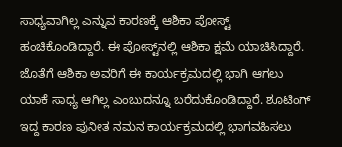ಸಾಧ್ಯವಾಗಿಲ್ಲ ಎನ್ನುವ ಕಾರಣಕ್ಕೆ ಆಶಿಕಾ ಪೋಸ್ಟ್‌ ಹಂಚಿಕೊಂಡಿದ್ದಾರೆ. ಈ ಪೋಸ್ಟ್‌ನಲ್ಲಿ ಆಶಿಕಾ ಕ್ಷಮೆ ಯಾಚಿಸಿದ್ದಾರೆ. ಜೊತೆಗೆ ಆಶಿಕಾ ಅವರಿಗೆ ಈ ಕಾರ್ಯಕ್ರಮದಲ್ಲಿ ಭಾಗಿ ಆಗಲು ಯಾಕೆ ಸಾಧ್ಯ ಆಗಿಲ್ಲ ಎಂಬುದನ್ನೂ ಬರೆದುಕೊಂಡಿದ್ದಾರೆ. ಶೂಟಿಂಗ್‌ ಇದ್ದ ಕಾರಣ ಪುನೀತ ನಮನ ಕಾರ್ಯಕ್ರಮದಲ್ಲಿ ಭಾಗವಹಿಸಲು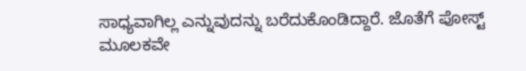ಸಾಧ್ಯವಾಗಿಲ್ಲ ಎನ್ನುವುದನ್ನು ಬರೆದುಕೊಂಡಿದ್ದಾರೆ. ಜೊತೆಗೆ ಪೋಸ್ಟ್‌ ಮೂಲಕವೇ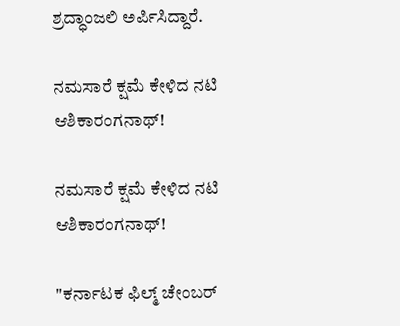ಶ್ರದ್ಧಾಂಜಲಿ ಅರ್ಪಿಸಿದ್ದಾರೆ.

ನಮಸಾರೆ ಕ್ಷಮೆ ಕೇಳಿದ ನಟಿ ಆಶಿಕಾರಂಗನಾಥ್!

ನಮಸಾರೆ ಕ್ಷಮೆ ಕೇಳಿದ ನಟಿ ಆಶಿಕಾರಂಗನಾಥ್!

"ಕರ್ನಾಟಕ ಫಿಲ್ಮ್‌ ಚೇಂಬರ್‌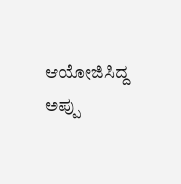ಆಯೋಜಿಸಿದ್ದ ಅಪ್ಪು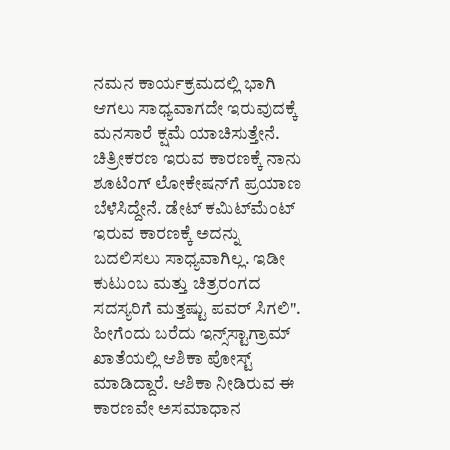ನಮನ ಕಾರ್ಯಕ್ರಮದಲ್ಲಿ ಭಾಗಿ ಆಗಲು ಸಾಧ್ಯವಾಗದೇ ಇರುವುದಕ್ಕೆ ಮನಸಾರೆ ಕ್ಷಮೆ ಯಾಚಿಸುತ್ತೇನೆ. ಚಿತ್ರೀಕರಣ ಇರುವ ಕಾರಣಕ್ಕೆ ನಾನು ಶೂಟಿಂಗ್‌ ಲೋಕೇಷನ್‌ಗೆ ಪ್ರಯಾಣ ಬೆಳೆಸಿದ್ದೇನೆ. ಡೇಟ್ ಕಮಿಟ್‌ಮೆಂಟ್‌ ಇರುವ ಕಾರಣಕ್ಕೆ ಅದನ್ನು ಬದಲಿಸಲು ಸಾಧ್ಯವಾಗಿಲ್ಲ. ಇಡೀ ಕುಟುಂಬ ಮತ್ತು ಚಿತ್ರರಂಗದ ಸದಸ್ಯರಿಗೆ ಮತ್ತಷ್ಟು ಪವರ್‌ ಸಿಗಲಿ". ಹೀಗೆಂದು ಬರೆದು ಇನ್ಸ್‌ಸ್ಟಾಗ್ರಾಮ್‌ ಖಾತೆಯಲ್ಲಿ ಆಶಿಕಾ ಪೋಸ್ಟ್‌ ಮಾಡಿದ್ದಾರೆ. ಆಶಿಕಾ ನೀಡಿರುವ ಈ ಕಾರಣವೇ ಅಸಮಾಧಾನ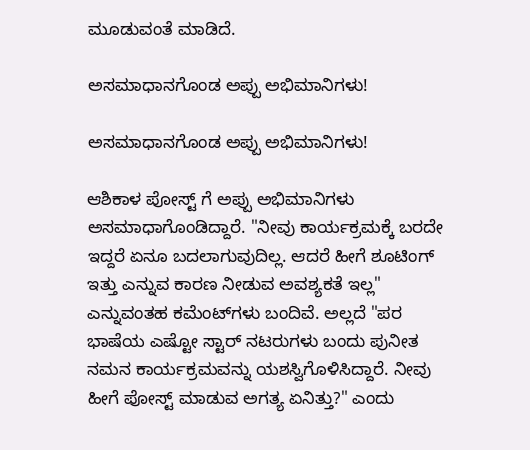ಮೂಡುವಂತೆ ಮಾಡಿದೆ.

ಅಸಮಾಧಾನಗೊಂಡ ಅಪ್ಪು ಅಭಿಮಾನಿಗಳು!

ಅಸಮಾಧಾನಗೊಂಡ ಅಪ್ಪು ಅಭಿಮಾನಿಗಳು!

ಆಶಿಕಾಳ ಪೋಸ್ಟ್ ಗೆ ಅಪ್ಪು ಅಭಿಮಾನಿಗಳು ಅಸಮಾಧಾಗೊಂಡಿದ್ದಾರೆ. "ನೀವು ಕಾರ್ಯಕ್ರಮಕ್ಕೆ ಬರದೇ ಇದ್ದರೆ ಏನೂ ಬದಲಾಗುವುದಿಲ್ಲ. ಆದರೆ ಹೀಗೆ ಶೂಟಿಂಗ್‌ ಇತ್ತು ಎನ್ನುವ ಕಾರಣ ನೀಡುವ ಅವಶ್ಯಕತೆ ಇಲ್ಲ" ಎನ್ನುವಂತಹ ಕಮೆಂಟ್‌ಗಳು ಬಂದಿವೆ. ಅಲ್ಲದೆ "ಪರ ಭಾಷೆಯ ಎಷ್ಟೋ ಸ್ಟಾರ್‌ ನಟರುಗಳು ಬಂದು ಪುನೀತ ನಮನ ಕಾರ್ಯಕ್ರಮವನ್ನು ಯಶಸ್ವಿಗೊಳಿಸಿದ್ದಾರೆ. ನೀವು ಹೀಗೆ ಪೋಸ್ಟ್‌ ಮಾಡುವ ಅಗತ್ಯ ಏನಿತ್ತು?" ಎಂದು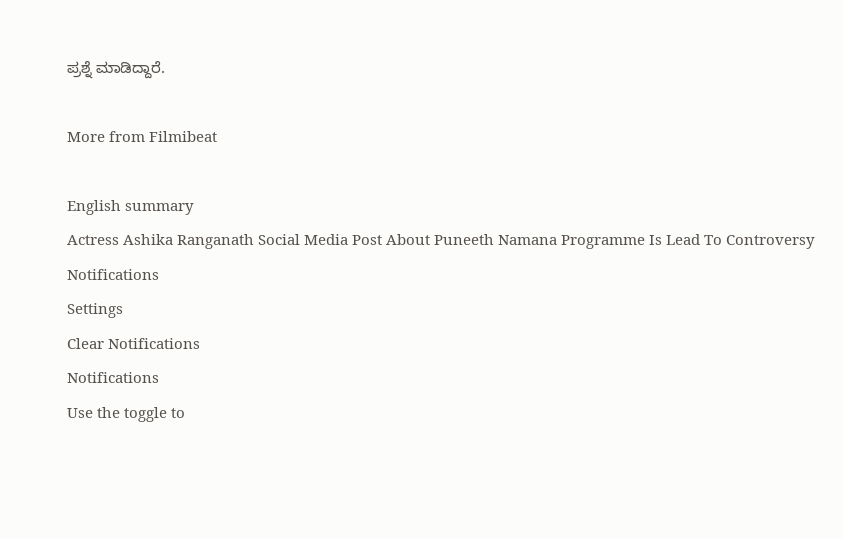ಪ್ರಶ್ನೆ ಮಾಡಿದ್ದಾರೆ.

More from Filmibeat

English summary
Actress Ashika Ranganath Social Media Post About Puneeth Namana Programme Is Lead To Controversy
Notifications
Settings
Clear Notifications
Notifications
Use the toggle to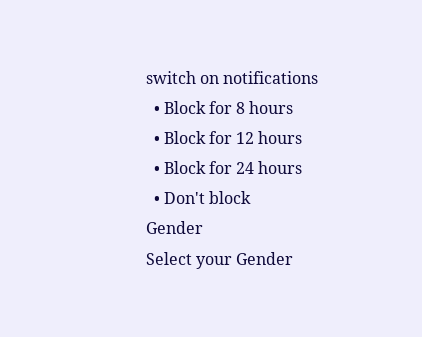switch on notifications
  • Block for 8 hours
  • Block for 12 hours
  • Block for 24 hours
  • Don't block
Gender
Select your Gender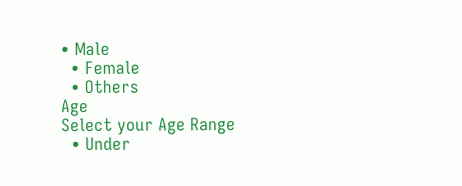• Male
  • Female
  • Others
Age
Select your Age Range
  • Under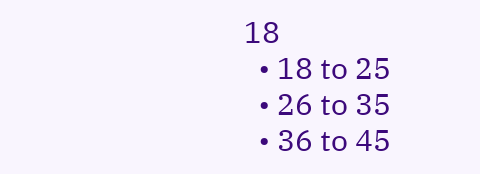18
  • 18 to 25
  • 26 to 35
  • 36 to 45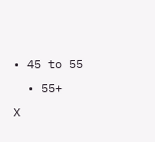• 45 to 55
  • 55+
X